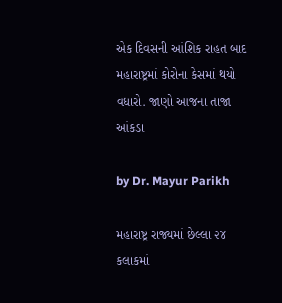એક દિવસની આંશિક રાહત બાદ મહારાષ્ટ્રમાં કોરોના કેસમાં થયો વધારો. જાણો આજના તાજા આંકડા

by Dr. Mayur Parikh

મહારાષ્ટ્ર રાજ્યમાં છેલ્લા ૨૪ કલાકમાં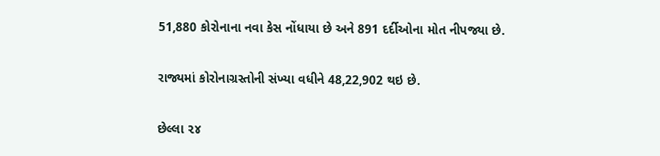51,880 કોરોનાના નવા કેસ નોંધાયા છે અને 891 દર્દીઓના મોત નીપજ્યા છે.

રાજ્યમાં કોરોનાગ્રસ્તોની સંખ્યા વધીને 48,22,902 થઇ છે.

છેલ્લા ૨૪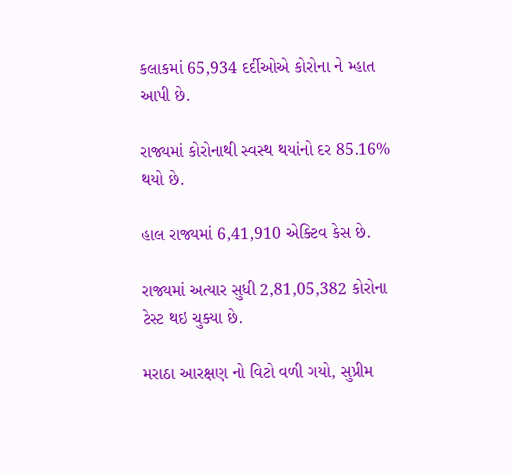કલાકમાં 65,934 દર્દીઓએ કોરોના ને મ્હાત આપી છે.

રાજ્યમાં કોરોનાથી સ્વસ્થ થયાંનો દર 85.16% થયો છે.

હાલ રાજ્યમાં 6,41,910 એક્ટિવ કેસ છે.

રાજ્યમાં અત્યાર સુધી 2,81,05,382 કોરોના ટેસ્ટ થઇ ચુક્યા છે.

મરાઠા આરક્ષણ નો વિટો વળી ગયો, સુપ્રીમ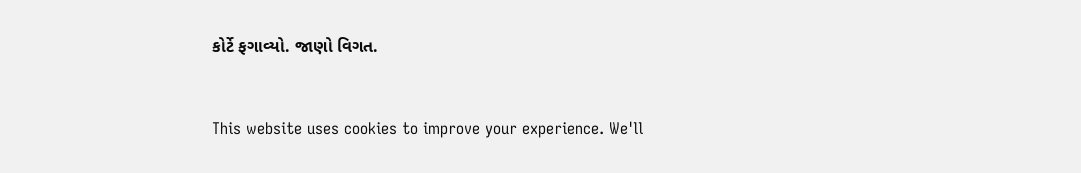કોર્ટે ફગાવ્યો. જાણો વિગત.


This website uses cookies to improve your experience. We'll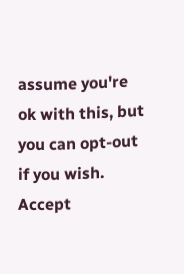assume you're ok with this, but you can opt-out if you wish. Accept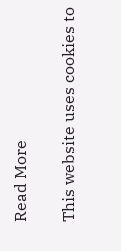Read More

This website uses cookies to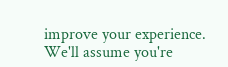improve your experience. We'll assume you're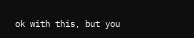ok with this, but you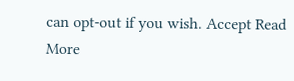can opt-out if you wish. Accept Read More